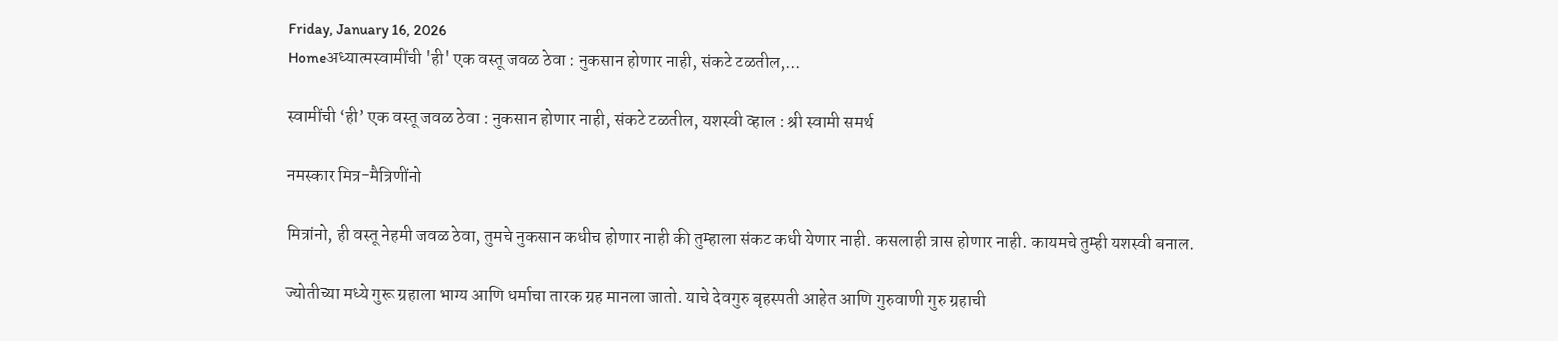Friday, January 16, 2026
Homeअध्यात्मस्वामींची 'ही' एक वस्तू जवळ ठेवा : नुकसान होणार नाही, संकटे टळतील,...

स्वामींची ‘ही’ एक वस्तू जवळ ठेवा : नुकसान होणार नाही, संकटे टळतील, यशस्वी व्हाल : श्री स्वामी समर्थ

नमस्कार मित्र-मैत्रिणींनो

मित्रांनो, ही वस्तू नेहमी जवळ ठेवा, तुमचे नुकसान कधीच होणार नाही की तुम्हाला संकट कधी येणार नाही. कसलाही त्रास होणार नाही. कायमचे तुम्ही यशस्वी बनाल.

ज्योतीच्या मध्ये गुरू ग्रहाला भाग्य आणि धर्माचा तारक ग्रह मानला जातो. याचे देवगुरु बृहस्पती आहेत आणि गुरुवाणी गुरु ग्रहाची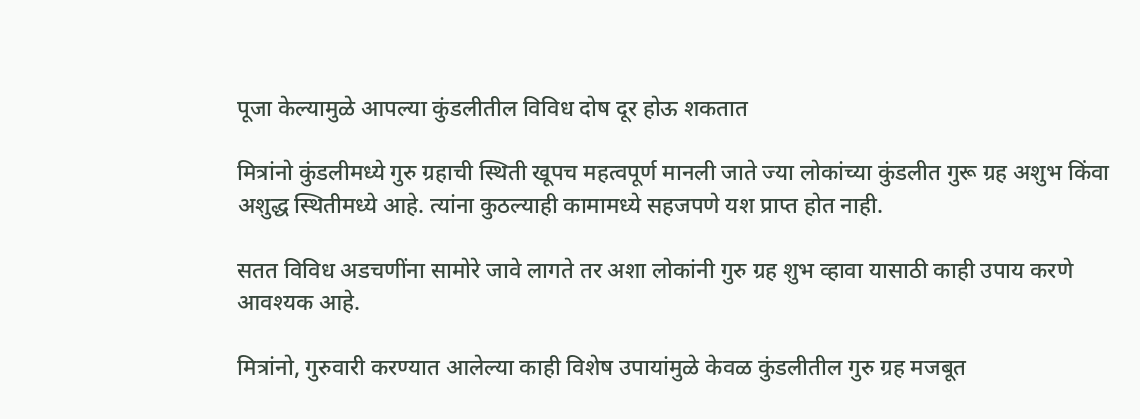पूजा केल्यामुळे आपल्या कुंडलीतील विविध दोष दूर होऊ शकतात

मित्रांनो कुंडलीमध्ये गुरु ग्रहाची स्थिती खूपच महत्वपूर्ण मानली जाते ज्या लोकांच्या कुंडलीत गुरू ग्रह अशुभ किंवा अशुद्ध स्थितीमध्ये आहे. त्यांना कुठल्याही कामामध्ये सहजपणे यश प्राप्त होत नाही.

सतत विविध अडचणींना सामोरे जावे लागते तर अशा लोकांनी गुरु ग्रह शुभ व्हावा यासाठी काही उपाय करणे आवश्यक आहे.

मित्रांनो, गुरुवारी करण्यात आलेल्या काही विशेष उपायांमुळे केवळ कुंडलीतील गुरु ग्रह मजबूत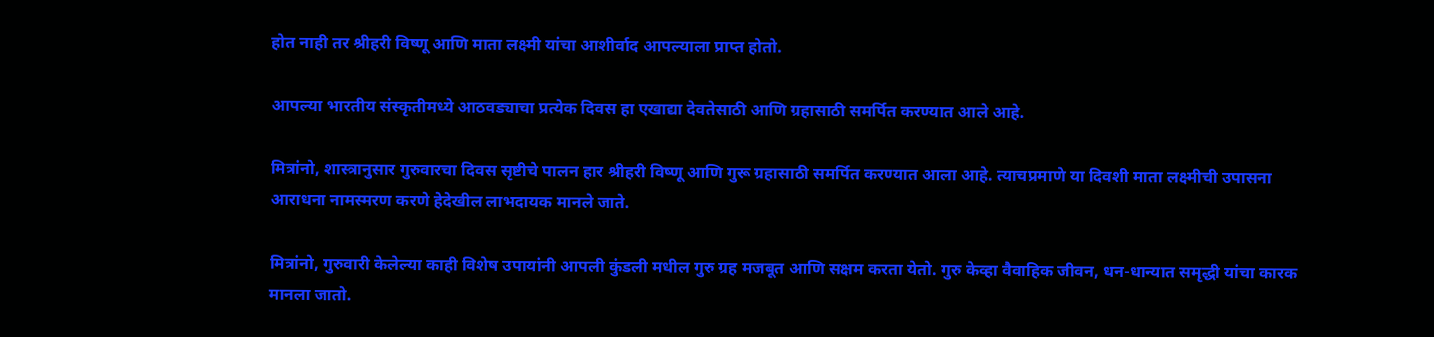होत नाही तर श्रीहरी विष्णू आणि माता लक्ष्मी यांचा आशीर्वाद आपल्याला प्राप्त होतो.

आपल्या भारतीय संस्कृतीमध्ये आठवड्याचा प्रत्येक दिवस हा एखाद्या देवतेसाठी आणि ग्रहासाठी समर्पित करण्यात आले आहे.

मित्रांनो, शास्त्रानुसार गुरुवारचा दिवस सृष्टीचे पालन हार श्रीहरी विष्णू आणि गुरू ग्रहासाठी समर्पित करण्यात आला आहे. त्याचप्रमाणे या दिवशी माता लक्ष्मीची उपासना आराधना नामस्मरण करणे हेदेखील लाभदायक मानले जाते.

मित्रांनो, गुरुवारी केलेल्या काही विशेष उपायांनी आपली कुंडली मधील गुरु ग्रह मजबूत आणि सक्षम करता येतो. गुरु केव्हा वैवाहिक जीवन, धन-धान्यात समृद्धी यांचा कारक मानला जातो.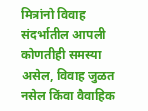मित्रांनो विवाह संदर्भातील आपली कोणतीही समस्या असेल, विवाह जुळत नसेल किंवा वैवाहिक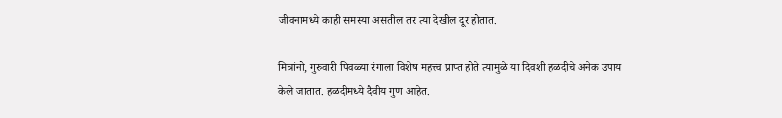जीवनामध्ये काही समस्या असतील तर त्या देखील दूर होतात.

मित्रांनो, गुरुवारी पिवळ्या रंगाला विशेष महत्त्व प्राप्त होते त्यामुळे या दिवशी हळदीचे अनेक उपाय केले जातात. हळदीमध्ये दैवीय गुण आहेत.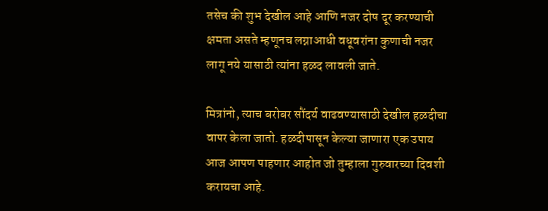तसेच की शुभ देखील आहे आणि नजर दोष दूर करण्याची क्षमता असते म्हणूनच लग्नाआधी वधूवरांना कुणाची नजर लागू नये यासाठी त्यांना हळद लावली जाते.

मित्रांनो, त्याच बरोबर सौंदर्य वाढवण्यासाठी देखील हळदीचा वापर केला जातो. हळदीपासून केल्या जाणारा एक उपाय आज आपण पाहणार आहोत जो तुम्हाला गुरुवारच्या दिवशी करायचा आहे.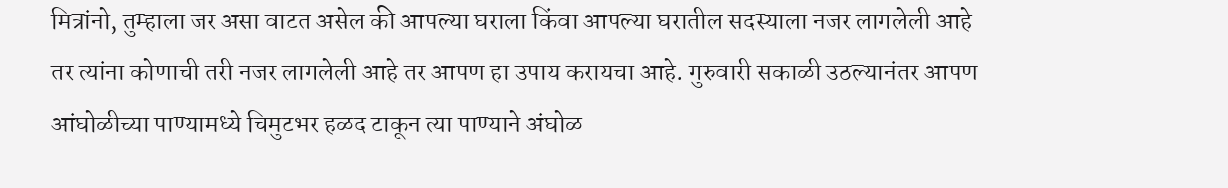मित्रांनो, तुम्हाला जर असा वाटत असेल की आपल्या घराला किंवा आपल्या घरातील सदस्याला नजर लागलेली आहे तर त्यांना कोणाची तरी नजर लागलेली आहे तर आपण हा उपाय करायचा आहे. गुरुवारी सकाळी उठल्यानंतर आपण आंघोळीच्या पाण्यामध्ये चिमुटभर हळद टाकून त्या पाण्याने अंघोळ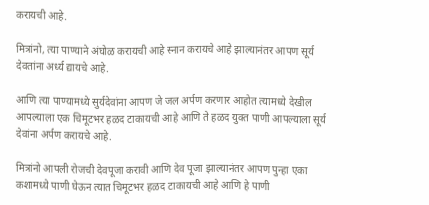करायची आहे.

मित्रांनो, त्या पाण्याने अंघोळ करायची आहे स्नान करायचे आहे झाल्यानंतर आपण सूर्य देवतांना अर्ध्य द्यायचे आहे.

आणि त्या पाण्यामध्ये सुर्यदेवांना आपण जे जल अर्पण करणार आहोत त्यामध्ये देखील आपल्याला एक चिमूटभर हळद टाकायची आहे आणि ते हळद युक्त पाणी आपल्याला सूर्य देवांना अर्पण करायचे आहे.

मित्रांनो आपली रोजची देवपूजा करावी आणि देव पूजा झाल्यानंतर आपण पुन्हा एका कशामध्ये पाणी घेऊन त्यात चिमूटभर हळद टाकायची आहे आणि हे पाणी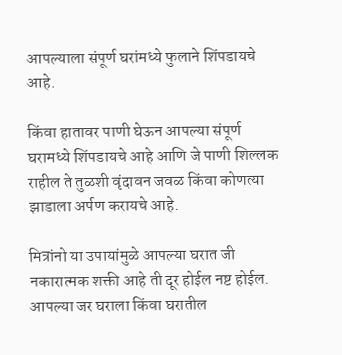आपल्याला संपूर्ण घरांमध्ये फुलाने शिंपडायचे आहे.

किंवा हातावर पाणी घेऊन आपल्या संपूर्ण घरामध्ये शिंपडायचे आहे आणि जे पाणी शिल्लक राहील ते तुळशी वृंदावन जवळ किंवा कोणत्या झाडाला अर्पण करायचे आहे.

मित्रांनो या उपायांमुळे आपल्या घरात जी नकारात्मक शक्ती आहे ती दूर होईल नष्ट होईल. आपल्या जर घराला किंवा घरातील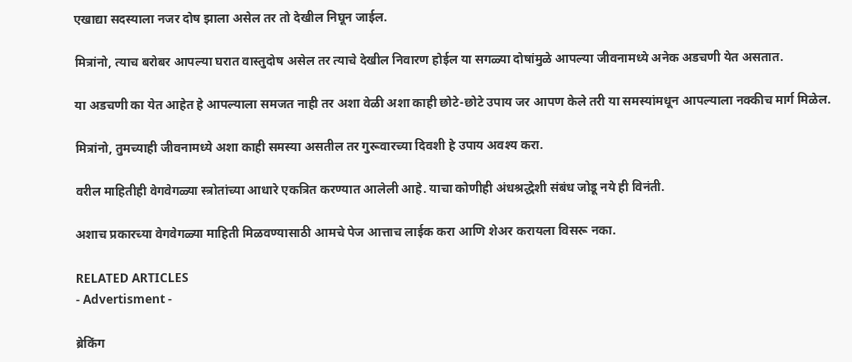एखाद्या सदस्याला नजर दोष झाला असेल तर तो देखील निघून जाईल.

मित्रांनो, त्याच बरोबर आपल्या घरात वास्तुदोष असेल तर त्याचे देखील निवारण होईल या सगळ्या दोषांमुळे आपल्या जीवनामध्ये अनेक अडचणी येत असतात.

या अडचणी का येत आहेत हे आपल्याला समजत नाही तर अशा वेळी अशा काही छोटे-छोटे उपाय जर आपण केले तरी या समस्यांमधून आपल्याला नक्कीच मार्ग मिळेल.

मित्रांनो, तुमच्याही जीवनामध्ये अशा काही समस्या असतील तर गुरूवारच्या दिवशी हे उपाय अवश्य करा.

वरील माहितीही वेगवेगळ्या स्त्रोतांच्या आधारे एकत्रित करण्यात आलेली आहे. याचा कोणीही अंधश्रद्धेशी संबंध जोडू नये ही विनंती.

अशाच प्रकारच्या वेगवेगळ्या माहिती मिळवण्यासाठी आमचे पेज आत्ताच लाईक करा आणि शेअर करायला विसरू नका.

RELATED ARTICLES
- Advertisment -

ब्रेकिंग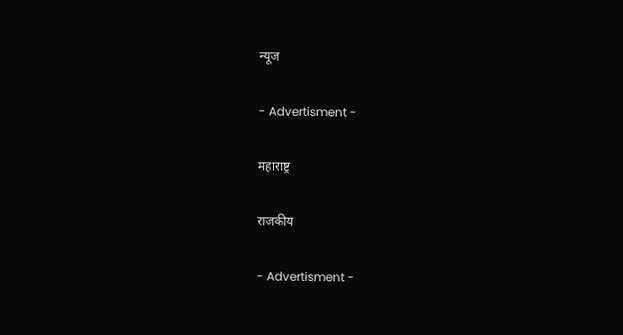न्यूज

- Advertisment -

महाराष्ट्र

राजकीय

- Advertisment -